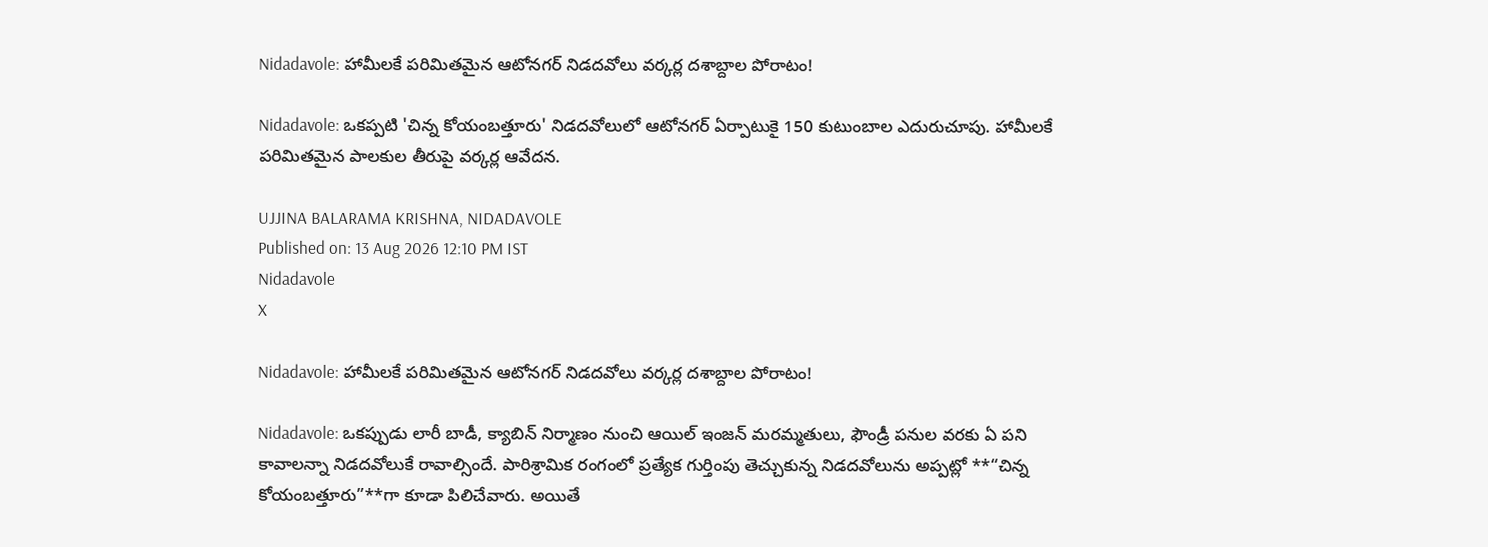Nidadavole: హామీలకే పరిమితమైన ఆటోనగర్ నిడదవోలు వర్కర్ల దశాబ్దాల పోరాటం!

Nidadavole: ఒకప్పటి 'చిన్న కోయంబత్తూరు' నిడదవోలులో ఆటోనగర్ ఏర్పాటుకై 150 కుటుంబాల ఎదురుచూపు. హామీలకే పరిమితమైన పాలకుల తీరుపై వర్కర్ల ఆవేదన.

UJJINA BALARAMA KRISHNA, NIDADAVOLE
Published on: 13 Aug 2026 12:10 PM IST
Nidadavole
X

Nidadavole: హామీలకే పరిమితమైన ఆటోనగర్ నిడదవోలు వర్కర్ల దశాబ్దాల పోరాటం!

Nidadavole: ఒకప్పుడు లారీ బాడీ, క్యాబిన్ నిర్మాణం నుంచి ఆయిల్ ఇంజన్ మరమ్మతులు, ఫౌండ్రీ పనుల వరకు ఏ పని కావాలన్నా నిడదవోలుకే రావాల్సిందే. పారిశ్రామిక రంగంలో ప్రత్యేక గుర్తింపు తెచ్చుకున్న నిడదవోలును అప్పట్లో **“చిన్న కోయంబత్తూరు”**గా కూడా పిలిచేవారు. అయితే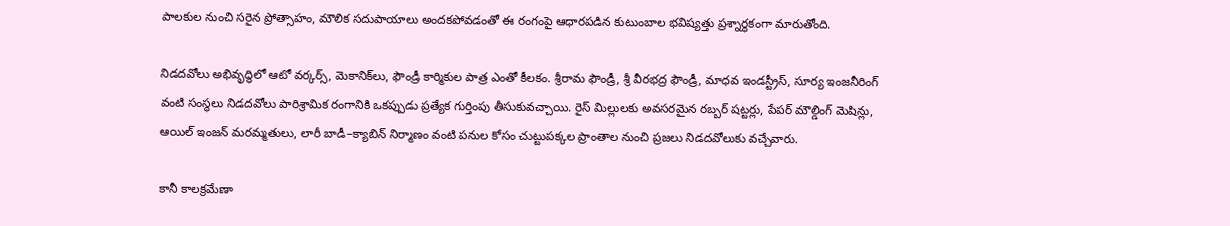పాలకుల నుంచి సరైన ప్రోత్సాహం, మౌలిక సదుపాయాలు అందకపోవడంతో ఈ రంగంపై ఆధారపడిన కుటుంబాల భవిష్యత్తు ప్రశ్నార్థకంగా మారుతోంది.

నిడదవోలు అభివృద్ధిలో ఆటో వర్కర్స్, మెకానిక్‌లు, ఫౌండ్రీ కార్మికుల పాత్ర ఎంతో కీలకం. శ్రీరామ ఫౌండ్రీ, శ్రీ వీరభద్ర ఫౌండ్రీ, మాధవ ఇండస్ట్రీస్, సూర్య ఇంజనీరింగ్ వంటి సంస్థలు నిడదవోలు పారిశ్రామిక రంగానికి ఒకప్పుడు ప్రత్యేక గుర్తింపు తీసుకువచ్చాయి. రైస్ మిల్లులకు అవసరమైన రబ్బర్ షట్టర్లు, పేపర్ మౌల్డింగ్ మెషిన్లు, ఆయిల్ ఇంజన్ మరమ్మతులు, లారీ బాడీ–క్యాబిన్ నిర్మాణం వంటి పనుల కోసం చుట్టుపక్కల ప్రాంతాల నుంచి ప్రజలు నిడదవోలుకు వచ్చేవారు.

కానీ కాలక్రమేణా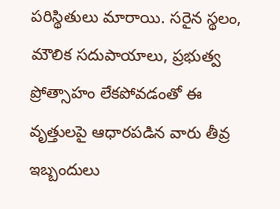పరిస్థితులు మారాయి. సరైన స్థలం, మౌలిక సదుపాయాలు, ప్రభుత్వ ప్రోత్సాహం లేకపోవడంతో ఈ వృత్తులపై ఆధారపడిన వారు తీవ్ర ఇబ్బందులు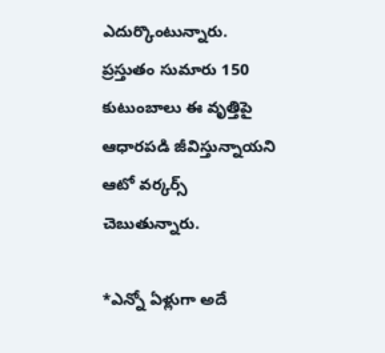ఎదుర్కొంటున్నారు. ప్రస్తుతం సుమారు 150 కుటుంబాలు ఈ వృత్తిపై ఆధారపడి జీవిస్తున్నాయని ఆటో వర్కర్స్ చెబుతున్నారు.

*ఎన్నో ఏళ్లుగా అదే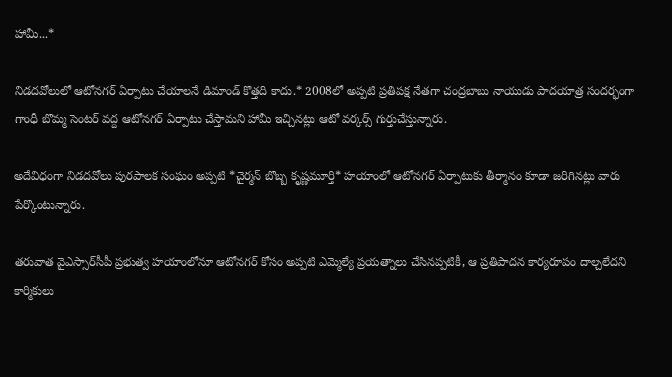హామీ...*

నిడదవోలులో ఆటోనగర్ ఏర్పాటు చేయాలనే డిమాండ్ కొత్తది కాదు.* 2008లో అప్పటి ప్రతిపక్ష నేతగా చంద్రబాబు నాయుడు పాదయాత్ర సందర్భంగా గాంధీ బొమ్మ సెంటర్ వద్ద ఆటోనగర్ ఏర్పాటు చేస్తామని హామీ ఇచ్చినట్లు ఆటో వర్కర్స్ గుర్తుచేస్తున్నారు.

అదేవిధంగా నిడదవోలు పురపాలక సంఘం అప్పటి *చైర్మన్ బొబ్బ కృష్ణమూర్తి* హయాంలో ఆటోనగర్ ఏర్పాటుకు తీర్మానం కూడా జరిగినట్లు వారు పేర్కొంటున్నారు.

తరువాత వైఎస్సార్‌సీపీ ప్రభుత్వ హయాంలోనూ ఆటోనగర్ కోసం అప్పటి ఎమ్మెల్యే ప్రయత్నాలు చేసినప్పటికీ, ఆ ప్రతిపాదన కార్యరూపం దాల్చలేదని కార్మికులు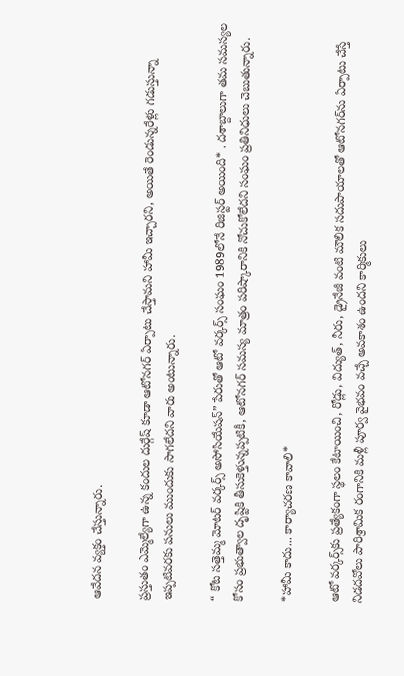ఆవేదన వ్యక్తం చేస్తున్నారు.

ప్రస్తుతం ఎమ్మెల్యేగా ఉన్న కందుల దుర్గేష్ కూడా ఆటోనగర్ ఏర్పాటు చేస్తామని హామీ ఇచ్చారని, అయితే రెండున్నరేళ్లు గడుస్తున్నా ఇప్పటివరకు పనులు ముందుకు సాగలేదని వారు అంటున్నారు.

“ కోట సత్తెమ్మ మోటర్ వర్కర్స్ అసోసియేషన్” పేరుతో ఆటో వర్కర్స్ సంఘం 1989లోనే రిజిస్టర్ అయింది* . దశాబ్దాలుగా తమ సమస్యల కోసం ప్రభుత్వాల దృష్టికి తీసుకెళ్తున్నప్పటికీ, ఆటోనగర్ సమస్య మాత్రం పరిష్కారానికి నోచుకోలేదని సంఘం ప్రతినిధులు చెబుతున్నారు.

*హామీ కాదు... కార్యాచరణ కావాలి*

ఆటో వర్కర్స్‌కు ప్రత్యేకంగా స్థలం కేటాయించి, రోడ్లు, విద్యుత్, నీరు, డ్రైనేజీ వంటి మౌలిక సదుపాయాలతో ఆటోనగర్‌ను ఏర్పాటు చేస్తే నిడదవోలు పారిశ్రామిక రంగానికి మళ్లీ పూర్వ వైభవం వచ్చే అవకాశం ఉందని కార్మికులు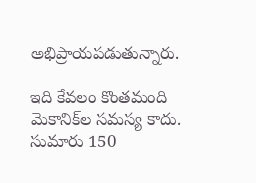అభిప్రాయపడుతున్నారు.

ఇది కేవలం కొంతమంది మెకానిక్‌ల సమస్య కాదు. సుమారు 150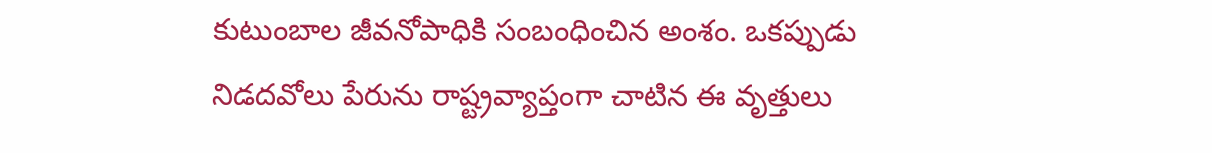కుటుంబాల జీవనోపాధికి సంబంధించిన అంశం. ఒకప్పుడు నిడదవోలు పేరును రాష్ట్రవ్యాప్తంగా చాటిన ఈ వృత్తులు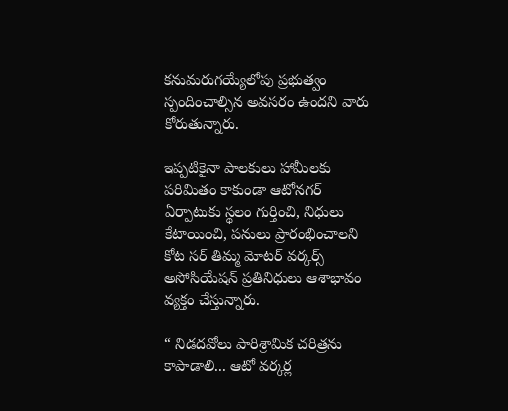కనుమరుగయ్యేలోపు ప్రభుత్వం స్పందించాల్సిన అవసరం ఉందని వారు కోరుతున్నారు.

ఇప్పటికైనా పాలకులు హామీలకు పరిమితం కాకుండా ఆటోనగర్ ఏర్పాటుకు స్థలం గుర్తించి, నిధులు కేటాయించి, పనులు ప్రారంభించాలని కోట సర్ తిమ్మ మోటర్ వర్కర్స్ అసోసియేషన్ ప్రతినిధులు ఆశాభావం వ్యక్తం చేస్తున్నారు.

“ నిడదవోలు పారిశ్రామిక చరిత్రను కాపాడాలి... ఆటో వర్కర్ల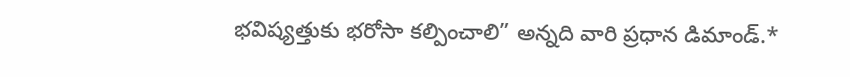భవిష్యత్తుకు భరోసా కల్పించాలి” అన్నది వారి ప్రధాన డిమాండ్.*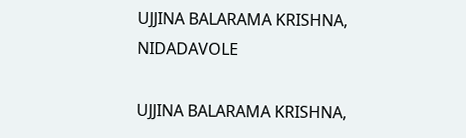UJJINA BALARAMA KRISHNA, NIDADAVOLE

UJJINA BALARAMA KRISHNA,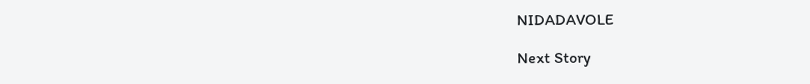NIDADAVOLE

Next Story